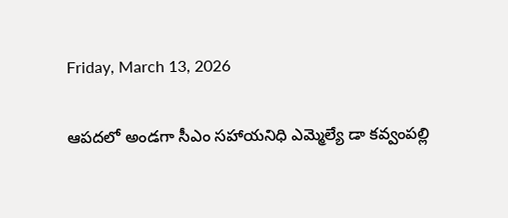Friday, March 13, 2026

ఆపదలో అండగా సీఎం సహాయనిధి ఎమ్మెల్యే డా కవ్వంపల్లి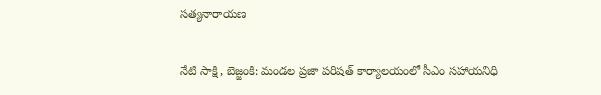సత్యనారాయణ

నేటి సాక్షి, బెజ్జంకి: మండల ప్రజా పరిషత్ కార్యాలయంలో సీఎం సహాయనిధి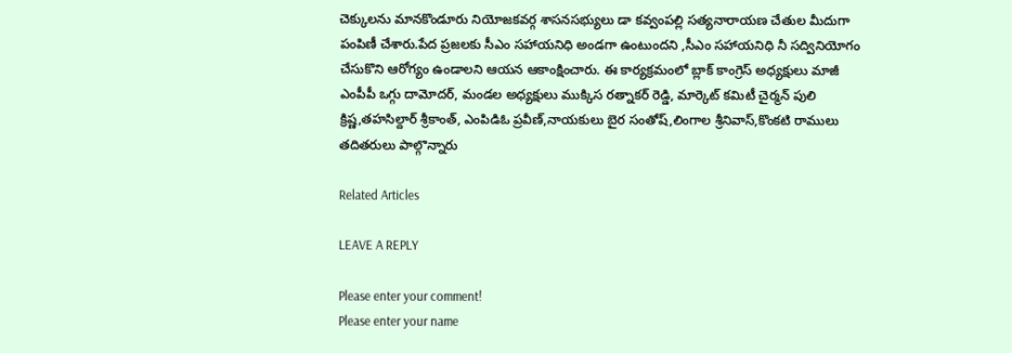చెక్కులను మానకొండూరు నియోజకవర్గ శాసనసభ్యులు డా కవ్వంపల్లి సత్యనారాయణ చేతుల మీదుగా పంపిణీ చేశారు.పేద ప్రజలకు సీఎం సహాయనిధి అండగా ఉంటుందని ,సీఎం సహాయనిధి నీ సద్వినియోగం చేసుకొని ఆరోగ్యం ఉండాలని ఆయన ఆకాంక్షించారు. ఈ కార్యక్రమంలో బ్లాక్ కాంగ్రెస్ అధ్యక్షులు మాజీ ఎంపీపీ ఒగ్గు దామోదర్, మండల అధ్యక్షులు ముక్కిస రత్నాకర్ రెడ్డి, మార్కెట్ కమిటీ చైర్మన్ పులి క్రిష్ణ,తహసిల్దార్ శ్రీకాంత్, ఎంపిడిఓ ప్రవీణ్,నాయకులు బైర సంతోష్,లింగాల శ్రీనివాస్,కొంకటి రాములు తదితరులు పాల్గొన్నారు

Related Articles

LEAVE A REPLY

Please enter your comment!
Please enter your name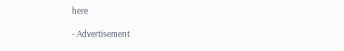here

- Advertisement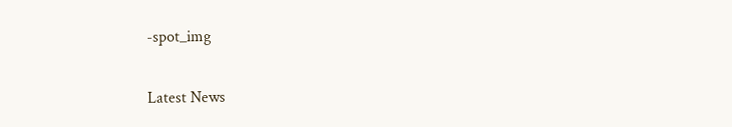-spot_img

Latest News